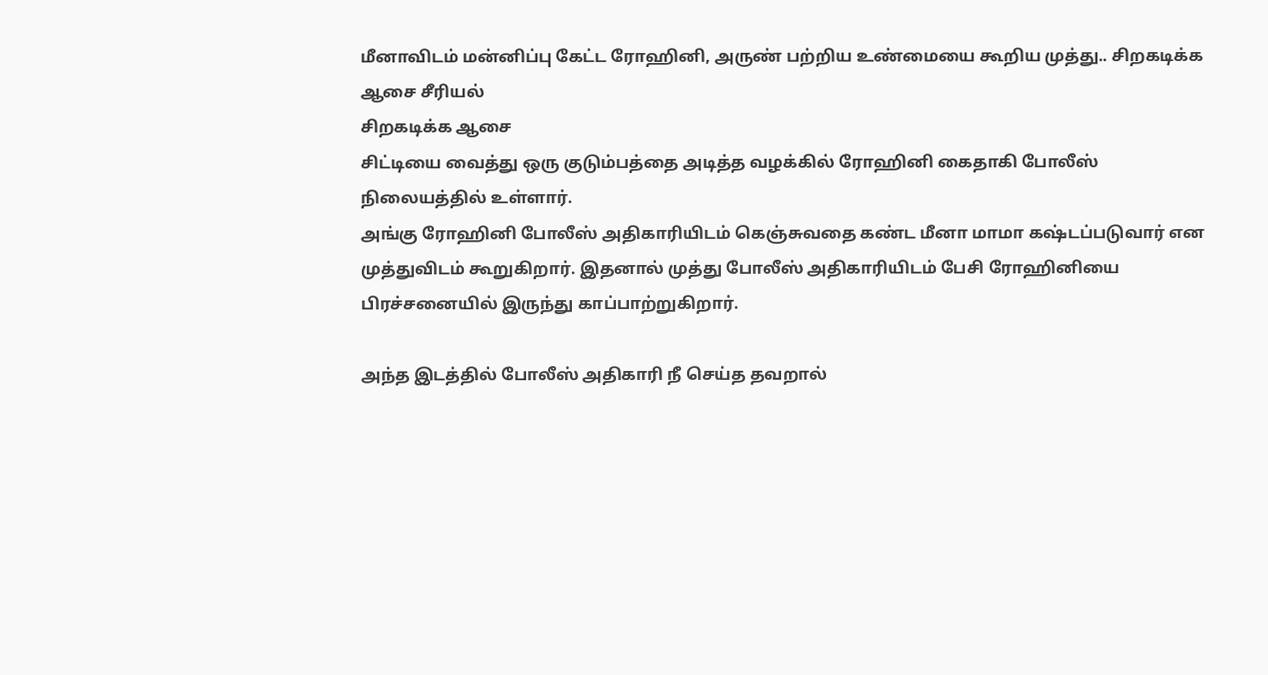மீனாவிடம் மன்னிப்பு கேட்ட ரோஹினி, அருண் பற்றிய உண்மையை கூறிய முத்து.. சிறகடிக்க ஆசை சீரியல்
சிறகடிக்க ஆசை
சிட்டியை வைத்து ஒரு குடும்பத்தை அடித்த வழக்கில் ரோஹினி கைதாகி போலீஸ் நிலையத்தில் உள்ளார்.
அங்கு ரோஹினி போலீஸ் அதிகாரியிடம் கெஞ்சுவதை கண்ட மீனா மாமா கஷ்டப்படுவார் என முத்துவிடம் கூறுகிறார். இதனால் முத்து போலீஸ் அதிகாரியிடம் பேசி ரோஹினியை பிரச்சனையில் இருந்து காப்பாற்றுகிறார்.

அந்த இடத்தில் போலீஸ் அதிகாரி நீ செய்த தவறால்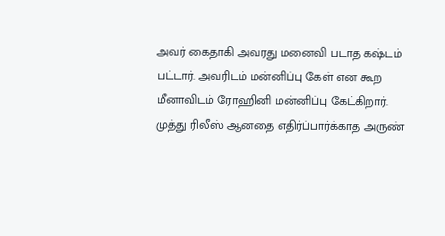அவர் கைதாகி அவரது மனைவி படாத கஷ்டம் பட்டார். அவரிடம் மன்னிப்பு கேள் என கூற மீனாவிடம் ரோஹினி மன்னிப்பு கேட்கிறார்.
முத்து ரிலீஸ் ஆனதை எதிர்ப்பார்க்காத அருண்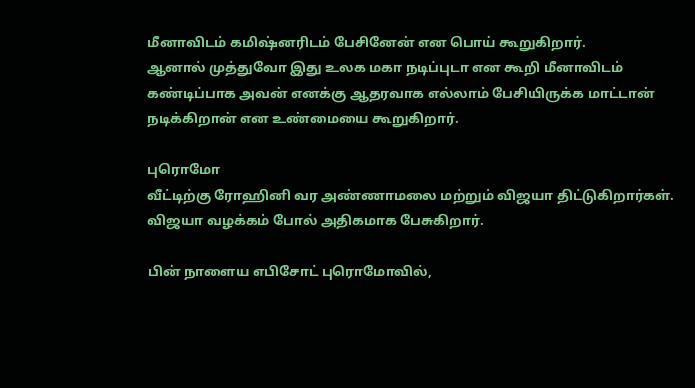மீனாவிடம் கமிஷ்னரிடம் பேசினேன் என பொய் கூறுகிறார்.
ஆனால் முத்துவோ இது உலக மகா நடிப்புடா என கூறி மீனாவிடம் கண்டிப்பாக அவன் எனக்கு ஆதரவாக எல்லாம் பேசியிருக்க மாட்டான் நடிக்கிறான் என உண்மையை கூறுகிறார்.

புரொமோ
வீட்டிற்கு ரோஹினி வர அண்ணாமலை மற்றும் விஜயா திட்டுகிறார்கள். விஜயா வழக்கம் போல் அதிகமாக பேசுகிறார்.

பின் நாளைய எபிசோட் புரொமோவில்,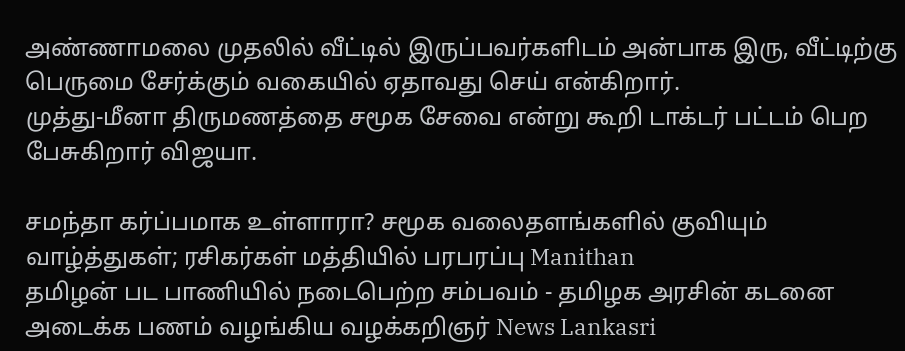அண்ணாமலை முதலில் வீட்டில் இருப்பவர்களிடம் அன்பாக இரு, வீட்டிற்கு பெருமை சேர்க்கும் வகையில் ஏதாவது செய் என்கிறார்.
முத்து-மீனா திருமணத்தை சமூக சேவை என்று கூறி டாக்டர் பட்டம் பெற பேசுகிறார் விஜயா.

சமந்தா கர்ப்பமாக உள்ளாரா? சமூக வலைதளங்களில் குவியும் வாழ்த்துகள்; ரசிகர்கள் மத்தியில் பரபரப்பு Manithan
தமிழன் பட பாணியில் நடைபெற்ற சம்பவம் - தமிழக அரசின் கடனை அடைக்க பணம் வழங்கிய வழக்கறிஞர் News Lankasri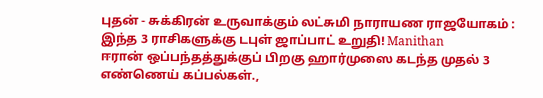புதன் - சுக்கிரன் உருவாக்கும் லட்சுமி நாராயண ராஜயோகம் : இந்த 3 ராசிகளுக்கு டபுள் ஜாப்பாட் உறுதி! Manithan
ஈரான் ஒப்பந்தத்துக்குப் பிறகு ஹார்முஸை கடந்த முதல் 3 எண்ணெய் கப்பல்கள்.,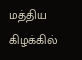மத்திய கிழக்கில்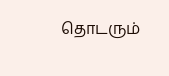தொடரும்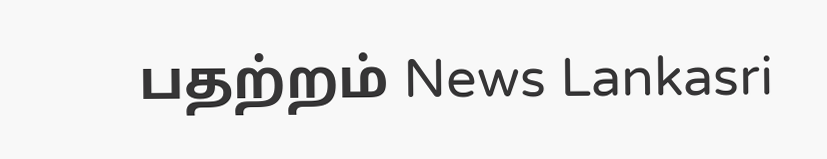பதற்றம் News Lankasri